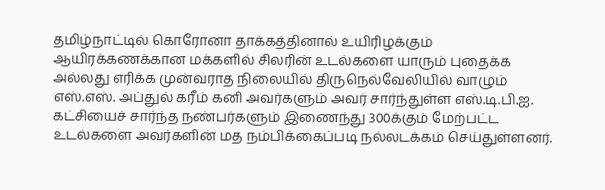தமிழ்நாட்டில் கொரோனா தாக்கத்தினால் உயிரிழக்கும் ஆயிரக்கணக்கான மக்களில் சிலரின் உடல்களை யாரும் புதைக்க அல்லது எரிக்க முன்வராத நிலையில் திருநெல்வேலியில் வாழும் எஸ்.எஸ். அப்துல் கரீம் கனி அவர்களும் அவர் சார்ந்துள்ள எஸ்.டி.பி.ஐ. கட்சியைச் சார்ந்த நண்பர்களும் இணைந்து 300க்கும் மேற்பட்ட உடல்களை அவர்களின் மத நம்பிக்கைப்படி நல்லடக்கம் செய்துள்ளனர்.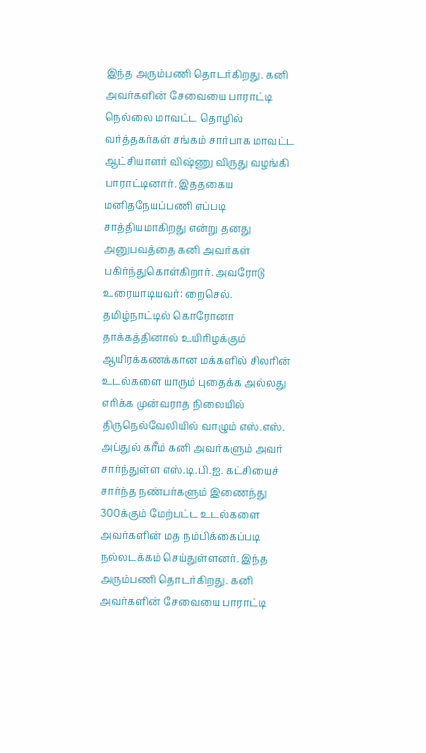இந்த அரும்பணி தொடர்கிறது. கனி அவர்களின் சேவையை பாராட்டி நெல்லை மாவட்ட தொழில் வர்த்தகர்கள் சங்கம் சார்பாக மாவட்ட ஆட்சியாளர் விஷ்ணு விருது வழங்கி பாராட்டினார். இததகைய மனிதநேயப்பணி எப்படி சாத்தியமாகிறது என்று தனது அனுபவத்தை கனி அவர்கள் பகிர்ந்துகொள்கிறார். அவரோடு உரையாடியவர்: றைசெல்.
தமிழ்நாட்டில் கொரோனா தாக்கத்தினால் உயிரிழக்கும் ஆயிரக்கணக்கான மக்களில் சிலரின் உடல்களை யாரும் புதைக்க அல்லது எரிக்க முன்வராத நிலையில் திருநெல்வேலியில் வாழும் எஸ்.எஸ். அப்துல் கரீம் கனி அவர்களும் அவர் சார்ந்துள்ள எஸ்.டி.பி.ஐ. கட்சியைச் சார்ந்த நண்பர்களும் இணைந்து 300க்கும் மேற்பட்ட உடல்களை அவர்களின் மத நம்பிக்கைப்படி நல்லடக்கம் செய்துள்ளனர். இந்த அரும்பணி தொடர்கிறது. கனி அவர்களின் சேவையை பாராட்டி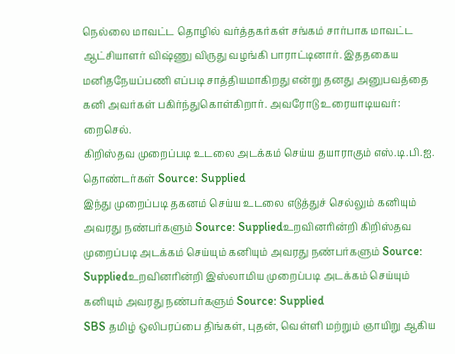நெல்லை மாவட்ட தொழில் வர்த்தகர்கள் சங்கம் சார்பாக மாவட்ட ஆட்சியாளர் விஷ்ணு விருது வழங்கி பாராட்டினார். இததகைய மனிதநேயப்பணி எப்படி சாத்தியமாகிறது என்று தனது அனுபவத்தை கனி அவர்கள் பகிர்ந்துகொள்கிறார். அவரோடு உரையாடியவர்: றைசெல்.
கிறிஸ்தவ முறைப்படி உடலை அடக்கம் செய்ய தயாராகும் எஸ்.டி.பி.ஐ. தொண்டர்கள் Source: Supplied
இந்து முறைப்படி தகனம் செய்ய உடலை எடுத்துச் செல்லும் கனியும் அவரது நண்பர்களும் Source: Suppliedஉறவினரின்றி கிறிஸ்தவ முறைப்படி அடக்கம் செய்யும் கனியும் அவரது நண்பர்களும் Source: Suppliedஉறவினரின்றி இஸ்லாமிய முறைப்படி அடக்கம் செய்யும் கனியும் அவரது நண்பர்களும் Source: Supplied
SBS தமிழ் ஒலிபரப்பை திங்கள், புதன், வெள்ளி மற்றும் ஞாயிறு ஆகிய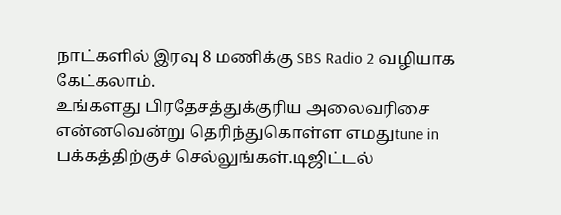நாட்களில் இரவு 8 மணிக்கு SBS Radio 2 வழியாக கேட்கலாம்.
உங்களது பிரதேசத்துக்குரிய அலைவரிசை என்னவென்று தெரிந்துகொள்ள எமதுtune in பக்கத்திற்குச் செல்லுங்கள்.டிஜிட்டல்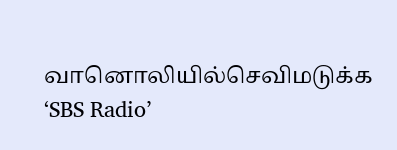வானொலியில்செவிமடுக்க ‘SBS Radio’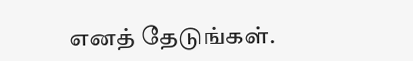எனத் தேடுங்கள்.